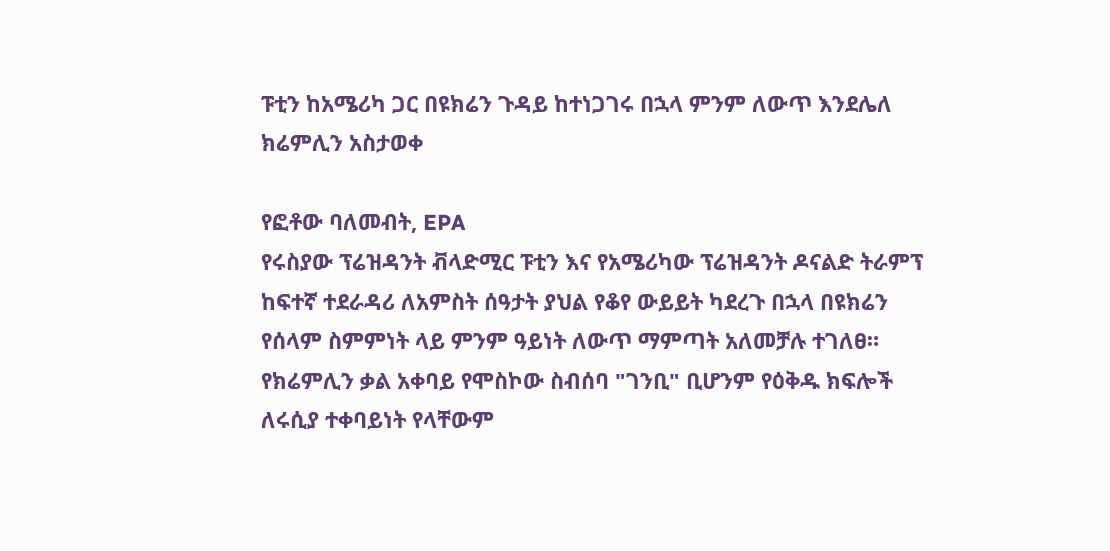ፑቲን ከአሜሪካ ጋር በዩክሬን ጉዳይ ከተነጋገሩ በኋላ ምንም ለውጥ እንደሌለ ክሬምሊን አስታወቀ

የፎቶው ባለመብት, EPA
የሩስያው ፕሬዝዳንት ቭላድሚር ፑቲን እና የአሜሪካው ፕሬዝዳንት ዶናልድ ትራምፕ ከፍተኛ ተደራዳሪ ለአምስት ሰዓታት ያህል የቆየ ውይይት ካደረጉ በኋላ በዩክሬን የሰላም ስምምነት ላይ ምንም ዓይነት ለውጥ ማምጣት አለመቻሉ ተገለፀ።
የክሬምሊን ቃል አቀባይ የሞስኮው ስብሰባ "ገንቢ" ቢሆንም የዕቅዱ ክፍሎች ለሩሲያ ተቀባይነት የላቸውም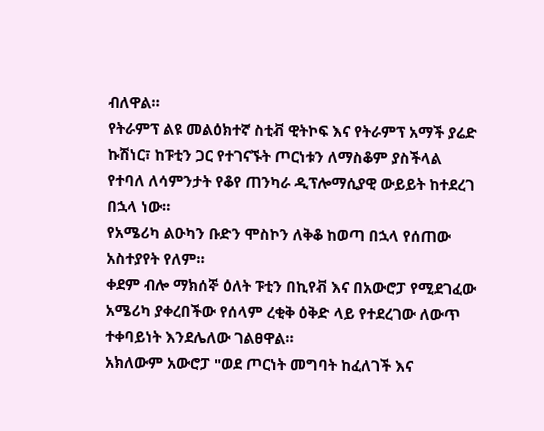ብለዋል።
የትራምፕ ልዩ መልዕክተኛ ስቲቭ ዊትኮፍ እና የትራምፕ አማች ያሬድ ኩሽነር፣ ከፑቲን ጋር የተገናኙት ጦርነቱን ለማስቆም ያስችላል የተባለ ለሳምንታት የቆየ ጠንካራ ዲፕሎማሲያዊ ውይይት ከተደረገ በኋላ ነው።
የአሜሪካ ልዑካን ቡድን ሞስኮን ለቅቆ ከወጣ በኋላ የሰጠው አስተያየት የለም።
ቀደም ብሎ ማክሰኞ ዕለት ፑቲን በኪየቭ እና በአውሮፓ የሚደገፈው አሜሪካ ያቀረበችው የሰላም ረቂቅ ዕቅድ ላይ የተደረገው ለውጥ ተቀባይነት እንደሌለው ገልፀዋል።
አክለውም አውሮፓ "ወደ ጦርነት መግባት ከፈለገች እና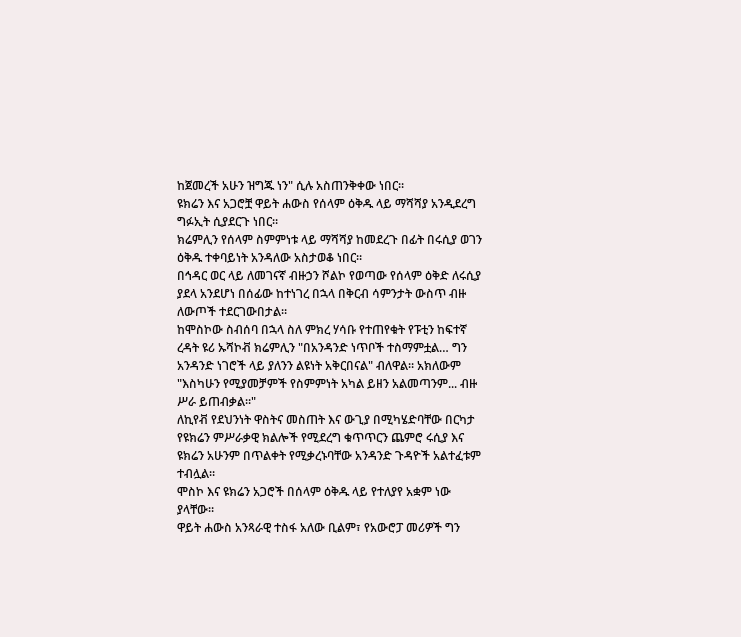ከጀመረች አሁን ዝግጁ ነን" ሲሉ አስጠንቅቀው ነበር።
ዩክሬን እና አጋሮቿ ዋይት ሐውስ የሰላም ዕቅዱ ላይ ማሻሻያ አንዲደረግ ግፉኢት ሲያደርጉ ነበር።
ክሬምሊን የሰላም ስምምነቱ ላይ ማሻሻያ ከመደረጉ በፊት በሩሲያ ወገን ዕቅዱ ተቀባይነት አንዳለው አስታወቆ ነበር።
በኅዳር ወር ላይ ለመገናኛ ብዙኃን ሾልኮ የወጣው የሰላም ዕቅድ ለሩሲያ ያደላ አንደሆነ በሰፊው ከተነገረ በኋላ በቅርብ ሳምንታት ውስጥ ብዙ ለውጦች ተደርገውበታል።
ከሞስኮው ስብሰባ በኋላ ስለ ምክረ ሃሳቡ የተጠየቁት የፑቲን ከፍተኛ ረዳት ዩሪ ኡሻኮቭ ክሬምሊን "በአንዳንድ ነጥቦች ተስማምቷል… ግን አንዳንድ ነገሮች ላይ ያለንን ልዩነት አቅርበናል" ብለዋል። አክለውም "እስካሁን የሚያመቻምች የስምምነት አካል ይዘን አልመጣንም... ብዙ ሥራ ይጠብቃል።"
ለኪየቭ የደህንነት ዋስትና መስጠት እና ውጊያ በሚካሄድባቸው በርካታ የዩክሬን ምሥራቃዊ ክልሎች የሚደረግ ቁጥጥርን ጨምሮ ሩሲያ እና ዩክሬን አሁንም በጥልቀት የሚቃረኑባቸው አንዳንድ ጉዳዮች አልተፈቱም ተብሏል።
ሞስኮ እና ዩክሬን አጋሮች በሰላም ዕቅዱ ላይ የተለያየ አቋም ነው ያላቸው።
ዋይት ሐውስ አንጻራዊ ተስፋ አለው ቢልም፣ የአውሮፓ መሪዎች ግን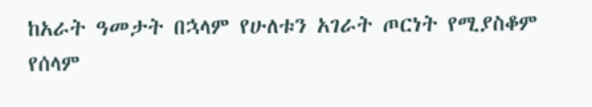ከአራት ዓመታት በኋላም የሁለቱን አገራት ጦርነት የሚያስቆም የሰላም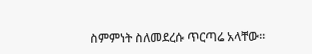ስምምነት ስለመደረሱ ጥርጣሬ አላቸው።